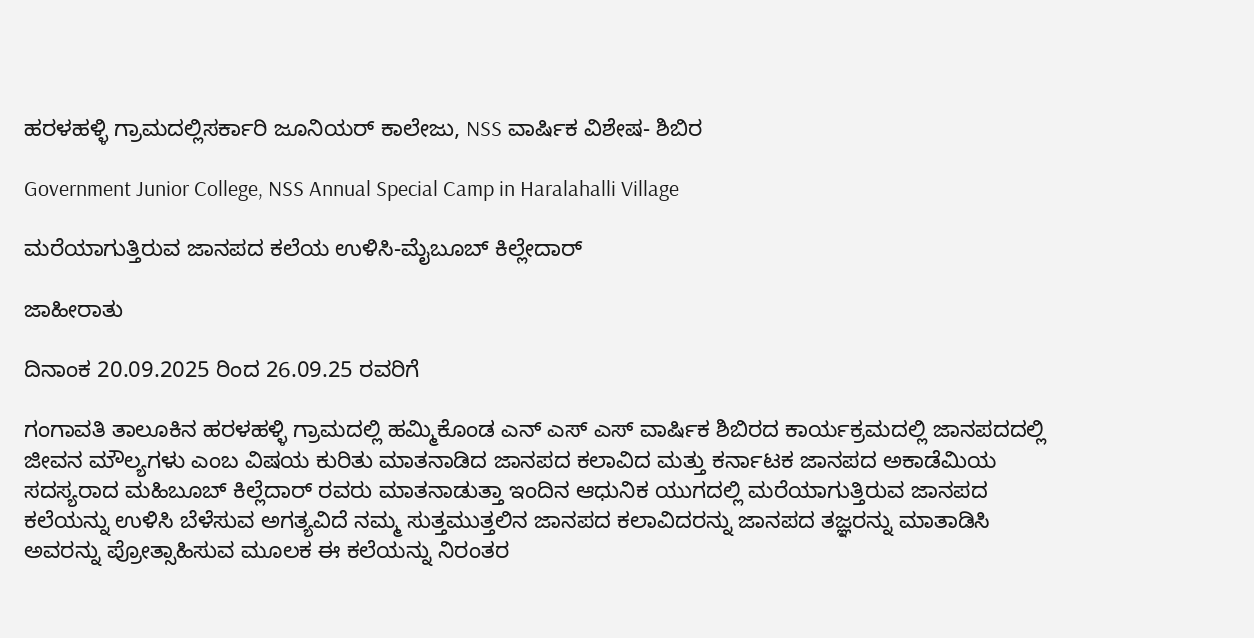ಹರಳಹಳ್ಳಿ ಗ್ರಾಮದಲ್ಲಿಸರ್ಕಾರಿ ಜೂನಿಯರ್ ಕಾಲೇಜು, NSS ವಾರ್ಷಿಕ ವಿಶೇಷ- ಶಿಬಿರ

Government Junior College, NSS Annual Special Camp in Haralahalli Village

ಮರೆಯಾಗುತ್ತಿರುವ ಜಾನಪದ ಕಲೆಯ ಉಳಿಸಿ-ಮೈಬೂಬ್ ಕಿಲ್ಲೇದಾರ್

ಜಾಹೀರಾತು

ದಿನಾಂಕ 20.09.2025 ರಿಂದ 26.09.25 ರವರಿಗೆ

ಗಂಗಾವತಿ ತಾಲೂಕಿನ ಹರಳಹಳ್ಳಿ ಗ್ರಾಮದಲ್ಲಿ ಹಮ್ಮಿಕೊಂಡ ಎನ್ ಎಸ್ ಎಸ್ ವಾರ್ಷಿಕ ಶಿಬಿರದ ಕಾರ್ಯಕ್ರಮದಲ್ಲಿ ಜಾನಪದದಲ್ಲಿ ಜೀವನ ಮೌಲ್ಯಗಳು ಎಂಬ ವಿಷಯ ಕುರಿತು ಮಾತನಾಡಿದ ಜಾನಪದ ಕಲಾವಿದ ಮತ್ತು ಕರ್ನಾಟಕ ಜಾನಪದ ಅಕಾಡೆಮಿಯ ಸದಸ್ಯರಾದ ಮಹಿಬೂಬ್ ಕಿಲ್ಲೆದಾರ್ ರವರು ಮಾತನಾಡುತ್ತಾ ಇಂದಿನ ಆಧುನಿಕ ಯುಗದಲ್ಲಿ ಮರೆಯಾಗುತ್ತಿರುವ ಜಾನಪದ ಕಲೆಯನ್ನು ಉಳಿಸಿ ಬೆಳೆಸುವ ಅಗತ್ಯವಿದೆ ನಮ್ಮ ಸುತ್ತಮುತ್ತಲಿನ ಜಾನಪದ ಕಲಾವಿದರನ್ನು ಜಾನಪದ ತಜ್ಞರನ್ನು ಮಾತಾಡಿಸಿ ಅವರನ್ನು ಪ್ರೋತ್ಸಾಹಿಸುವ ಮೂಲಕ ಈ ಕಲೆಯನ್ನು ನಿರಂತರ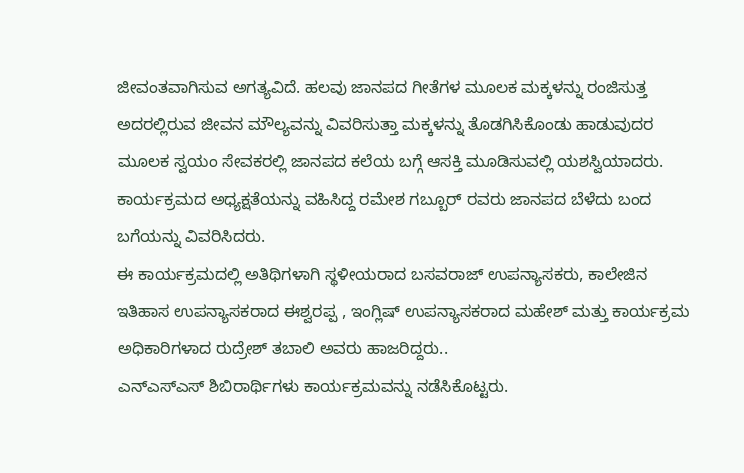ಜೀವಂತವಾಗಿಸುವ ಅಗತ್ಯವಿದೆ. ಹಲವು ಜಾನಪದ ಗೀತೆಗಳ ಮೂಲಕ ಮಕ್ಕಳನ್ನು ರಂಜಿಸುತ್ತ ಅದರಲ್ಲಿರುವ ಜೀವನ ಮೌಲ್ಯವನ್ನು ವಿವರಿಸುತ್ತಾ ಮಕ್ಕಳನ್ನು ತೊಡಗಿಸಿಕೊಂಡು ಹಾಡುವುದರ ಮೂಲಕ ಸ್ವಯಂ ಸೇವಕರಲ್ಲಿ ಜಾನಪದ ಕಲೆಯ ಬಗ್ಗೆ ಆಸಕ್ತಿ ಮೂಡಿಸುವಲ್ಲಿ ಯಶಸ್ವಿಯಾದರು. ಕಾರ್ಯಕ್ರಮದ ಅಧ್ಯಕ್ಷತೆಯನ್ನು ವಹಿಸಿದ್ದ ರಮೇಶ ಗಬ್ಬೂರ್ ರವರು ಜಾನಪದ ಬೆಳೆದು ಬಂದ ಬಗೆಯನ್ನು ವಿವರಿಸಿದರು.
ಈ ಕಾರ್ಯಕ್ರಮದಲ್ಲಿ ಅತಿಥಿಗಳಾಗಿ ಸ್ಥಳೀಯರಾದ ಬಸವರಾಜ್ ಉಪನ್ಯಾಸಕರು, ಕಾಲೇಜಿನ ಇತಿಹಾಸ ಉಪನ್ಯಾಸಕರಾದ ಈಶ್ವರಪ್ಪ , ಇಂಗ್ಲಿಷ್ ಉಪನ್ಯಾಸಕರಾದ ಮಹೇಶ್ ಮತ್ತು ಕಾರ್ಯಕ್ರಮ ಅಧಿಕಾರಿಗಳಾದ ರುದ್ರೇಶ್ ತಬಾಲಿ ಅವರು ಹಾಜರಿದ್ದರು..
ಎನ್ಎಸ್ಎಸ್ ಶಿಬಿರಾರ್ಥಿಗಳು ಕಾರ್ಯಕ್ರಮವನ್ನು ನಡೆಸಿಕೊಟ್ಟರು.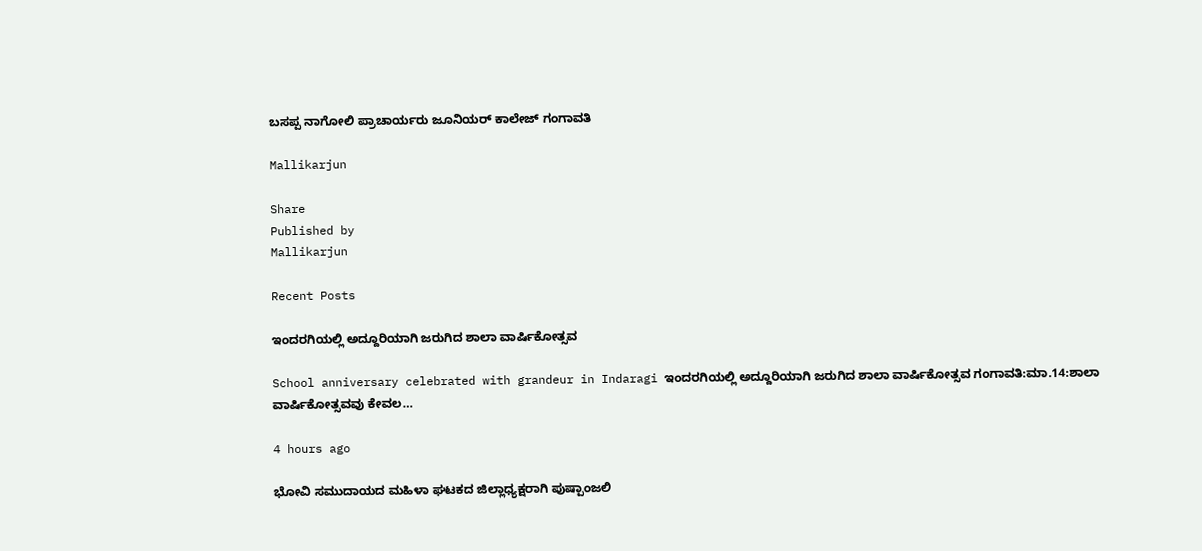ಬಸಪ್ಪ ನಾಗೋಲಿ ಪ್ರಾಚಾರ್ಯರು ಜೂನಿಯರ್ ಕಾಲೇಜ್ ಗಂಗಾವತಿ

Mallikarjun

Share
Published by
Mallikarjun

Recent Posts

ಇಂದರಗಿಯಲ್ಲಿ ಅದ್ದೂರಿಯಾಗಿ ಜರುಗಿದ ಶಾಲಾ ವಾರ್ಷಿಕೋತ್ಸವ

School anniversary celebrated with grandeur in Indaragi ಇಂದರಗಿಯಲ್ಲಿ ಅದ್ದೂರಿಯಾಗಿ ಜರುಗಿದ ಶಾಲಾ ವಾರ್ಷಿಕೋತ್ಸವ ಗಂಗಾವತಿ:ಮಾ.14:ಶಾಲಾ ವಾರ್ಷಿಕೋತ್ಸವವು ಕೇವಲ…

4 hours ago

ಭೋವಿ ಸಮುದಾಯದ ಮಹಿಳಾ ಘಟಕದ ಜಿಲ್ಲಾಧ್ಯಕ್ಷರಾಗಿ ಪುಷ್ಪಾಂಜಲಿ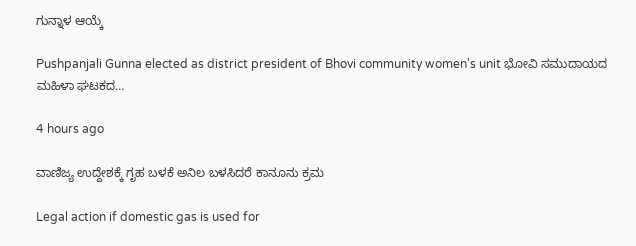ಗುನ್ನಾಳ ಆಯ್ಕೆ

Pushpanjali Gunna elected as district president of Bhovi community women's unit ಭೋವಿ ಸಮುದಾಯದ ಮಹಿಳಾ ಘಟಕದ…

4 hours ago

ವಾಣಿಜ್ಯ ಉದ್ದೇಶಕ್ಕೆ ಗೃಹ ಬಳಕೆ ಅನಿಲ ಬಳಸಿದರೆ ಕಾನೂನು ಕ್ರಮ

Legal action if domestic gas is used for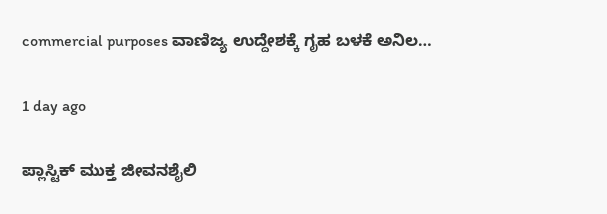commercial purposes ವಾಣಿಜ್ಯ ಉದ್ದೇಶಕ್ಕೆ ಗೃಹ ಬಳಕೆ ಅನಿಲ…

1 day ago

ಪ್ಲಾಸ್ಟಿಕ್ ಮುಕ್ತ ಜೀವನಶೈಲಿ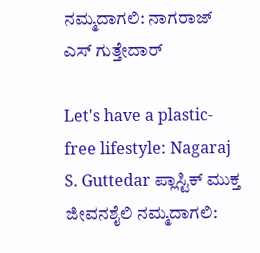ನಮ್ಮದಾಗಲಿ: ನಾಗರಾಜ್ ಎಸ್ ಗುತ್ತೇದಾರ್

Let's have a plastic-free lifestyle: Nagaraj S. Guttedar ಪ್ಲಾಸ್ಟಿಕ್ ಮುಕ್ತ ಜೀವನಶೈಲಿ ನಮ್ಮದಾಗಲಿ: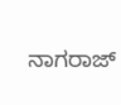ನಾಗರಾಜ್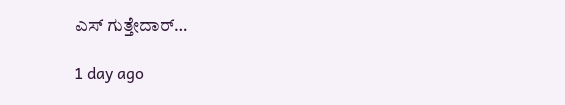ಎಸ್ ಗುತ್ತೇದಾರ್…

1 day ago